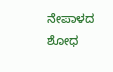ನೇಪಾಳದ ಶೋಧ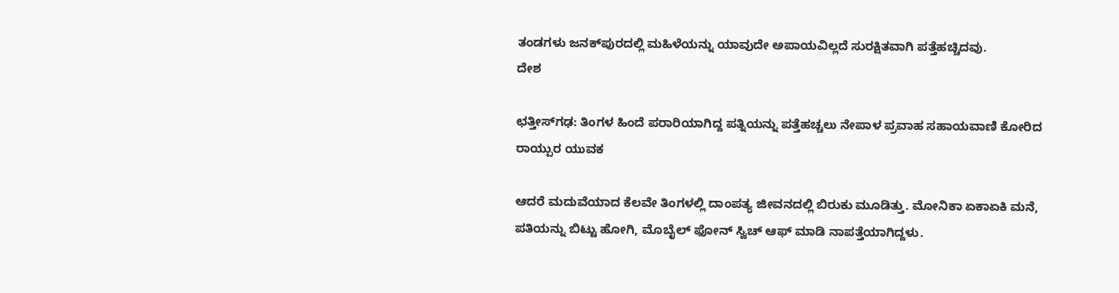ತಂಡಗಳು ಜನಕ್‌ಪುರದಲ್ಲಿ ಮಹಿಳೆಯನ್ನು ಯಾವುದೇ ಅಪಾಯವಿಲ್ಲದೆ ಸುರಕ್ಷಿತವಾಗಿ ಪತ್ತೆಹಚ್ಚಿದವು.
ದೇಶ

ಛತ್ತೀಸ್‌ಗಢ: ತಿಂಗಳ ಹಿಂದೆ ಪರಾರಿಯಾಗಿದ್ದ ಪತ್ನಿಯನ್ನು ಪತ್ತೆಹಚ್ಚಲು ನೇಪಾಳ ಪ್ರವಾಹ ಸಹಾಯವಾಣಿ ಕೋರಿದ ರಾಯ್ಪುರ ಯುವಕ

ಆದರೆ ಮದುವೆಯಾದ ಕೆಲವೇ ತಿಂಗಳಲ್ಲಿ ದಾಂಪತ್ಯ ಜೀವನದಲ್ಲಿ ಬಿರುಕು ಮೂಡಿತ್ತು. ಮೋನಿಕಾ ಏಕಾಏಕಿ ಮನೆ, ಪತಿಯನ್ನು ಬಿಟ್ಟು ಹೋಗಿ, ಮೊಬೈಲ್ ಫೋನ್ ಸ್ವಿಚ್ ಆಫ್ ಮಾಡಿ ನಾಪತ್ತೆಯಾಗಿದ್ದಳು.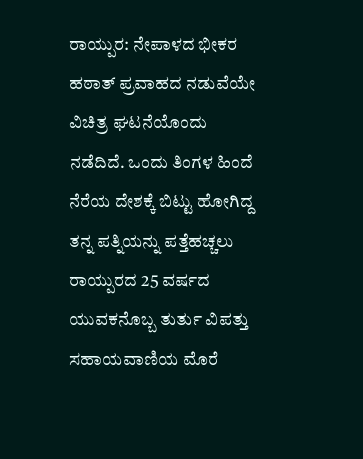ರಾಯ್ಪುರ: ನೇಪಾಳದ ಭೀಕರ ಹಠಾತ್ ಪ್ರವಾಹದ ನಡುವೆಯೇ ವಿಚಿತ್ರ ಘಟನೆಯೊಂದು ನಡೆದಿದೆ. ಒಂದು ತಿಂಗಳ ಹಿಂದೆ ನೆರೆಯ ದೇಶಕ್ಕೆ ಬಿಟ್ಟು ಹೋಗಿದ್ದ ತನ್ನ ಪತ್ನಿಯನ್ನು ಪತ್ತೆಹಚ್ಚಲು ರಾಯ್ಪುರದ 25 ವರ್ಷದ ಯುವಕನೊಬ್ಬ ತುರ್ತು ವಿಪತ್ತು ಸಹಾಯವಾಣಿಯ ಮೊರೆ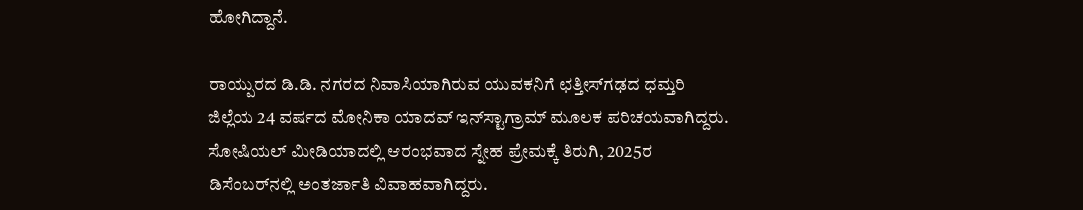ಹೋಗಿದ್ದಾನೆ.

ರಾಯ್ಪುರದ ಡಿ.ಡಿ. ನಗರದ ನಿವಾಸಿಯಾಗಿರುವ ಯುವಕನಿಗೆ ಛತ್ತೀಸ್‌ಗಢದ ಧಮ್ತರಿ ಜಿಲ್ಲೆಯ 24 ವರ್ಷದ ಮೋನಿಕಾ ಯಾದವ್ ಇನ್‌ಸ್ಟಾಗ್ರಾಮ್ ಮೂಲಕ ಪರಿಚಯವಾಗಿದ್ದರು. ಸೋಷಿಯಲ್ ಮೀಡಿಯಾದಲ್ಲಿ ಆರಂಭವಾದ ಸ್ನೇಹ ಪ್ರೇಮಕ್ಕೆ ತಿರುಗಿ, 2025ರ ಡಿಸೆಂಬರ್‌ನಲ್ಲಿ ಅಂತರ್ಜಾತಿ ವಿವಾಹವಾಗಿದ್ದರು.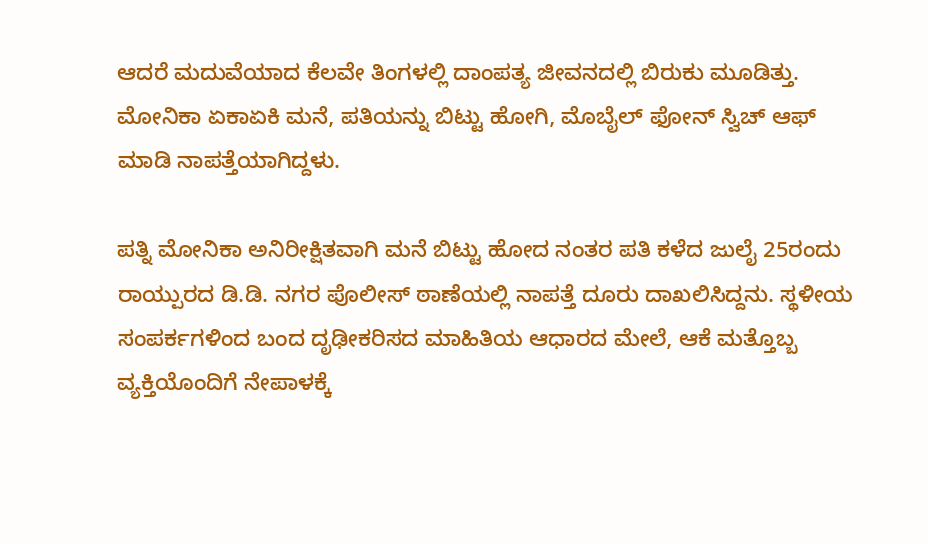ಆದರೆ ಮದುವೆಯಾದ ಕೆಲವೇ ತಿಂಗಳಲ್ಲಿ ದಾಂಪತ್ಯ ಜೀವನದಲ್ಲಿ ಬಿರುಕು ಮೂಡಿತ್ತು. ಮೋನಿಕಾ ಏಕಾಏಕಿ ಮನೆ, ಪತಿಯನ್ನು ಬಿಟ್ಟು ಹೋಗಿ, ಮೊಬೈಲ್ ಫೋನ್ ಸ್ವಿಚ್ ಆಫ್ ಮಾಡಿ ನಾಪತ್ತೆಯಾಗಿದ್ದಳು.

ಪತ್ನಿ ಮೋನಿಕಾ ಅನಿರೀಕ್ಷಿತವಾಗಿ ಮನೆ ಬಿಟ್ಟು ಹೋದ ನಂತರ ಪತಿ ಕಳೆದ ಜುಲೈ 25ರಂದು ರಾಯ್ಪುರದ ಡಿ.ಡಿ. ನಗರ ಪೊಲೀಸ್ ಠಾಣೆಯಲ್ಲಿ ನಾಪತ್ತೆ ದೂರು ದಾಖಲಿಸಿದ್ದನು. ಸ್ಥಳೀಯ ಸಂಪರ್ಕಗಳಿಂದ ಬಂದ ದೃಢೀಕರಿಸದ ಮಾಹಿತಿಯ ಆಧಾರದ ಮೇಲೆ, ಆಕೆ ಮತ್ತೊಬ್ಬ ವ್ಯಕ್ತಿಯೊಂದಿಗೆ ನೇಪಾಳಕ್ಕೆ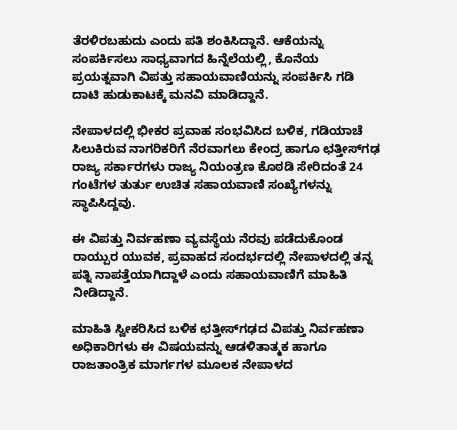ತೆರಳಿರಬಹುದು ಎಂದು ಪತಿ ಶಂಕಿಸಿದ್ದಾನೆ. ಆಕೆಯನ್ನು ಸಂಪರ್ಕಿಸಲು ಸಾಧ್ಯವಾಗದ ಹಿನ್ನೆಲೆಯಲ್ಲಿ, ಕೊನೆಯ ಪ್ರಯತ್ನವಾಗಿ ವಿಪತ್ತು ಸಹಾಯವಾಣಿಯನ್ನು ಸಂಪರ್ಕಿಸಿ ಗಡಿ ದಾಟಿ ಹುಡುಕಾಟಕ್ಕೆ ಮನವಿ ಮಾಡಿದ್ದಾನೆ.

ನೇಪಾಳದಲ್ಲಿ ಭೀಕರ ಪ್ರವಾಹ ಸಂಭವಿಸಿದ ಬಳಿಕ, ಗಡಿಯಾಚೆ ಸಿಲುಕಿರುವ ನಾಗರಿಕರಿಗೆ ನೆರವಾಗಲು ಕೇಂದ್ರ ಹಾಗೂ ಛತ್ತೀಸ್‌ಗಢ ರಾಜ್ಯ ಸರ್ಕಾರಗಳು ರಾಜ್ಯ ನಿಯಂತ್ರಣ ಕೊಠಡಿ ಸೇರಿದಂತೆ 24 ಗಂಟೆಗಳ ತುರ್ತು ಉಚಿತ ಸಹಾಯವಾಣಿ ಸಂಖ್ಯೆಗಳನ್ನು ಸ್ಥಾಪಿಸಿದ್ದವು.

ಈ ವಿಪತ್ತು ನಿರ್ವಹಣಾ ವ್ಯವಸ್ಥೆಯ ನೆರವು ಪಡೆದುಕೊಂಡ ರಾಯ್ಪುರ ಯುವಕ, ಪ್ರವಾಹದ ಸಂದರ್ಭದಲ್ಲಿ ನೇಪಾಳದಲ್ಲಿ ತನ್ನ ಪತ್ನಿ ನಾಪತ್ತೆಯಾಗಿದ್ದಾಳೆ ಎಂದು ಸಹಾಯವಾಣಿಗೆ ಮಾಹಿತಿ ನೀಡಿದ್ದಾನೆ.

ಮಾಹಿತಿ ಸ್ವೀಕರಿಸಿದ ಬಳಿಕ ಛತ್ತೀಸ್‌ಗಢದ ವಿಪತ್ತು ನಿರ್ವಹಣಾ ಅಧಿಕಾರಿಗಳು ಈ ವಿಷಯವನ್ನು ಆಡಳಿತಾತ್ಮಕ ಹಾಗೂ ರಾಜತಾಂತ್ರಿಕ ಮಾರ್ಗಗಳ ಮೂಲಕ ನೇಪಾಳದ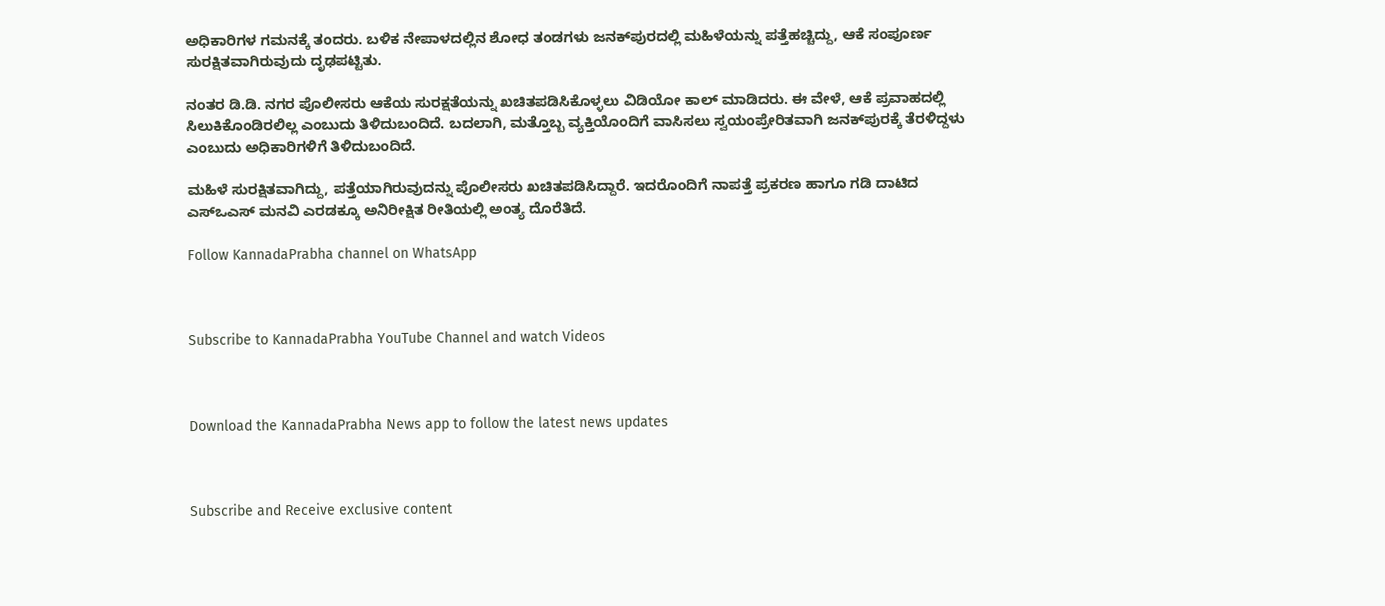ಅಧಿಕಾರಿಗಳ ಗಮನಕ್ಕೆ ತಂದರು. ಬಳಿಕ ನೇಪಾಳದಲ್ಲಿನ ಶೋಧ ತಂಡಗಳು ಜನಕ್‌ಪುರದಲ್ಲಿ ಮಹಿಳೆಯನ್ನು ಪತ್ತೆಹಚ್ಚಿದ್ದು, ಆಕೆ ಸಂಪೂರ್ಣ ಸುರಕ್ಷಿತವಾಗಿರುವುದು ದೃಢಪಟ್ಟಿತು.

ನಂತರ ಡಿ.ಡಿ. ನಗರ ಪೊಲೀಸರು ಆಕೆಯ ಸುರಕ್ಷತೆಯನ್ನು ಖಚಿತಪಡಿಸಿಕೊಳ್ಳಲು ವಿಡಿಯೋ ಕಾಲ್ ಮಾಡಿದರು. ಈ ವೇಳೆ, ಆಕೆ ಪ್ರವಾಹದಲ್ಲಿ ಸಿಲುಕಿಕೊಂಡಿರಲಿಲ್ಲ ಎಂಬುದು ತಿಳಿದುಬಂದಿದೆ. ಬದಲಾಗಿ, ಮತ್ತೊಬ್ಬ ವ್ಯಕ್ತಿಯೊಂದಿಗೆ ವಾಸಿಸಲು ಸ್ವಯಂಪ್ರೇರಿತವಾಗಿ ಜನಕ್‌ಪುರಕ್ಕೆ ತೆರಳಿದ್ದಳು ಎಂಬುದು ಅಧಿಕಾರಿಗಳಿಗೆ ತಿಳಿದುಬಂದಿದೆ.

ಮಹಿಳೆ ಸುರಕ್ಷಿತವಾಗಿದ್ದು, ಪತ್ತೆಯಾಗಿರುವುದನ್ನು ಪೊಲೀಸರು ಖಚಿತಪಡಿಸಿದ್ದಾರೆ. ಇದರೊಂದಿಗೆ ನಾಪತ್ತೆ ಪ್ರಕರಣ ಹಾಗೂ ಗಡಿ ದಾಟಿದ ಎಸ್‌ಒಎಸ್ ಮನವಿ ಎರಡಕ್ಕೂ ಅನಿರೀಕ್ಷಿತ ರೀತಿಯಲ್ಲಿ ಅಂತ್ಯ ದೊರೆತಿದೆ.

Follow KannadaPrabha channel on WhatsApp



Subscribe to KannadaPrabha YouTube Channel and watch Videos



Download the KannadaPrabha News app to follow the latest news updates



Subscribe and Receive exclusive content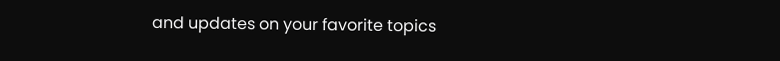and updates on your favorite topics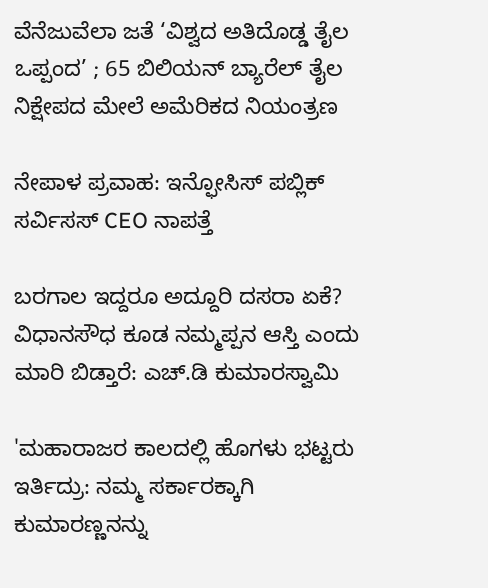ವೆನೆಜುವೆಲಾ ಜತೆ ‘ವಿಶ್ವದ ಅತಿದೊಡ್ಡ ತೈಲ ಒಪ್ಪಂದ’ ; 65 ಬಿಲಿಯನ್ ಬ್ಯಾರೆಲ್ ತೈಲ ನಿಕ್ಷೇಪದ ಮೇಲೆ ಅಮೆರಿಕದ ನಿಯಂತ್ರಣ

ನೇಪಾಳ ಪ್ರವಾಹ: ಇನ್ಫೋಸಿಸ್ ಪಬ್ಲಿಕ್ ಸರ್ವಿಸಸ್ CEO ನಾಪತ್ತೆ

ಬರಗಾಲ ಇದ್ದರೂ ಅದ್ದೂರಿ ದಸರಾ ಏಕೆ? ವಿಧಾನಸೌಧ ಕೂಡ ನಮ್ಮಪ್ಪನ ಆಸ್ತಿ ಎಂದು ಮಾರಿ ಬಿಡ್ತಾರೆ: ಎಚ್.ಡಿ ಕುಮಾರಸ್ವಾಮಿ

'ಮಹಾರಾಜರ ಕಾಲದಲ್ಲಿ ಹೊಗಳು ಭಟ್ಟರು ಇರ್ತಿದ್ರು: ನಮ್ಮ ಸರ್ಕಾರಕ್ಕಾಗಿ ಕುಮಾರಣ್ಣನನ್ನು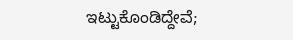ಇಟ್ಟುಕೊಂಡಿದ್ದೇವೆ;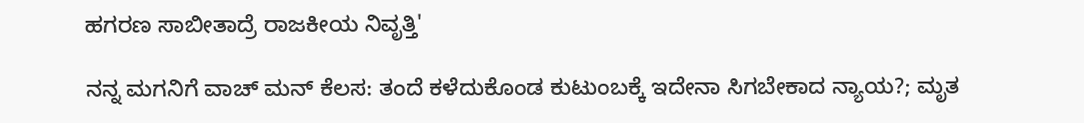ಹಗರಣ ಸಾಬೀತಾದ್ರೆ ರಾಜಕೀಯ ನಿವೃತ್ತಿ'

ನನ್ನ ಮಗನಿಗೆ ವಾಚ್ ಮನ್ ಕೆಲಸ: ತಂದೆ ಕಳೆದುಕೊಂಡ ಕುಟುಂಬಕ್ಕೆ ಇದೇನಾ ಸಿಗಬೇಕಾದ ನ್ಯಾಯ?; ಮೃತ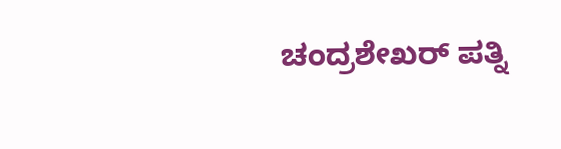ಚಂದ್ರಶೇಖರ್ ಪತ್ನಿ